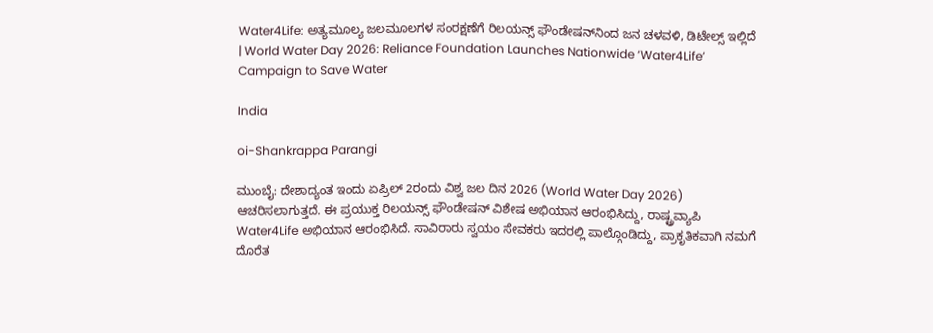Water4Life: ಅತ್ಯಮೂಲ್ಯ ಜಲಮೂಲಗಳ ಸಂರಕ್ಷಣೆಗೆ ರಿಲಯನ್ಸ್ ಫೌಂಡೇಷನ್‌ನಿಂದ ಜನ ಚಳವಳಿ, ಡಿಟೇಲ್ಸ್ ಇಲ್ಲಿದೆ | World Water Day 2026: Reliance Foundation Launches Nationwide ‘Water4Life’ Campaign to Save Water

India

oi-Shankrappa Parangi

ಮುಂಬೈ: ದೇಶಾದ್ಯಂತ ಇಂದು ಏಪ್ರಿಲ್ 2ರಂದು ವಿಶ್ವ ಜಲ ದಿನ 2026 (World Water Day 2026) ಆಚರಿಸಲಾಗುತ್ತದೆ. ಈ ಪ್ರಯುಕ್ತ ರಿಲಯನ್ಸ್ ಫೌಂಡೇಷನ್ ವಿಶೇಷ ಅಭಿಯಾನ ಆರಂಭಿಸಿದ್ದು, ರಾಷ್ಟ್ರವ್ಯಾಪಿ
Water4Life ಅಭಿಯಾನ ಆರಂಭಿಸಿದೆ. ಸಾವಿರಾರು ಸ್ವಯಂ ಸೇವಕರು ಇದರಲ್ಲಿ ಪಾಲ್ಗೊಂಡಿದ್ದು, ಪ್ರಾಕೃತಿಕವಾಗಿ ನಮಗೆ ದೊರೆತ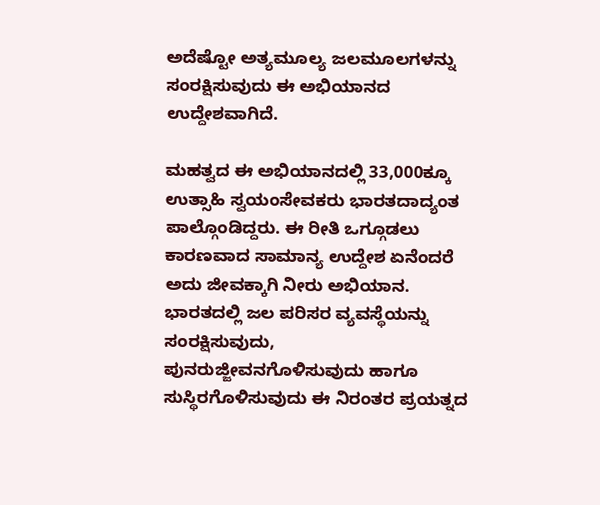ಅದೆಷ್ಟೋ ಅತ್ಯಮೂಲ್ಯ ಜಲಮೂಲಗಳನ್ನು ಸಂರಕ್ಷಿಸುವುದು ಈ ಅಭಿಯಾನದ ಉದ್ದೇಶವಾಗಿದೆ.

ಮಹತ್ವದ ಈ ಅಭಿಯಾನದಲ್ಲಿ 33,000ಕ್ಕೂ ಉತ್ಸಾಹಿ ಸ್ವಯಂಸೇವಕರು ಭಾರತದಾದ್ಯಂತ ಪಾಲ್ಗೊಂಡಿದ್ದರು. ಈ ರೀತಿ ಒಗ್ಗೂಡಲು ಕಾರಣವಾದ ಸಾಮಾನ್ಯ ಉದ್ದೇಶ ಏನೆಂದರೆ ಅದು ಜೀವಕ್ಕಾಗಿ ನೀರು ಅಭಿಯಾನ. ಭಾರತದಲ್ಲಿ ಜಲ ಪರಿಸರ ವ್ಯವಸ್ಥೆಯನ್ನು ಸಂರಕ್ಷಿಸುವುದು, ಪುನರುಜ್ಜೀವನಗೊಳಿಸುವುದು ಹಾಗೂ ಸುಸ್ಥಿರಗೊಳಿಸುವುದು ಈ ನಿರಂತರ ಪ್ರಯತ್ನದ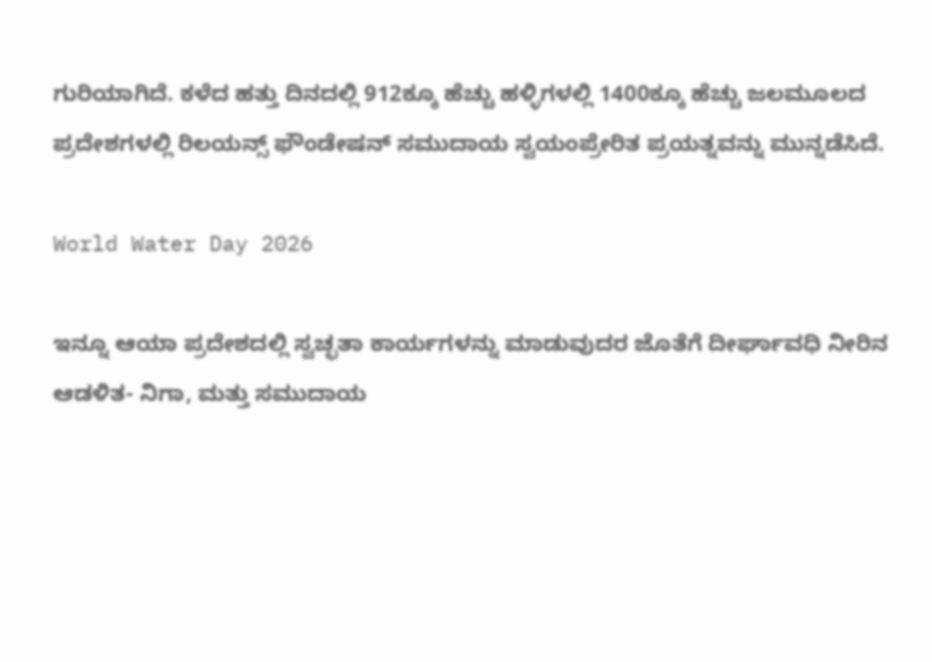ಗುರಿಯಾಗಿದೆ. ಕಳೆದ ಹತ್ತು ದಿನದಲ್ಲಿ 912ಕ್ಕೂ ಹೆಚ್ಚು ಹಳ್ಳಿಗಳಲ್ಲಿ 1400ಕ್ಕೂ ಹೆಚ್ಚು ಜಲಮೂಲದ ಪ್ರದೇಶಗಳಲ್ಲಿ ರಿಲಯನ್ಸ್ ಫೌಂಡೇಷನ್ ಸಮುದಾಯ ಸ್ವಯಂಪ್ರೇರಿತ ಪ್ರಯತ್ನವನ್ನು ಮುನ್ನಡೆಸಿದೆ.

World Water Day 2026

ಇನ್ನೂ ಆಯಾ ಪ್ರದೇಶದಲ್ಲಿ ಸ್ವಚ್ಛತಾ ಕಾರ್ಯಗಳನ್ನು ಮಾಡುವುದರ ಜೊತೆಗೆ ದೀರ್ಘಾವಧಿ ನೀರಿನ ಆಡಳಿತ- ನಿಗಾ, ಮತ್ತು ಸಮುದಾಯ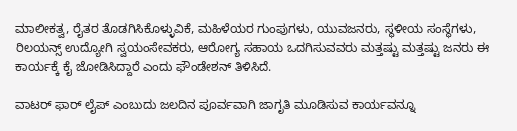ಮಾಲೀಕತ್ವ, ರೈತರ ತೊಡಗಿಸಿಕೊಳ್ಳುವಿಕೆ, ಮಹಿಳೆಯರ ಗುಂಪುಗಳು, ಯುವಜನರು, ಸ್ಥಳೀಯ ಸಂಸ್ಥೆಗಳು, ರಿಲಯನ್ಸ್ ಉದ್ಯೋಗಿ ಸ್ವಯಂಸೇವಕರು, ಆರೋಗ್ಯ ಸಹಾಯ ಒದಗಿಸುವವರು ಮತ್ತಷ್ಟು ಮತ್ತಷ್ಟು ಜನರು ಈ ಕಾರ್ಯಕ್ಕೆ ಕೈ ಜೋಡಿಸಿದ್ದಾರೆ ಎಂದು ಫೌಂಡೇಶನ್ ತಿಳಿಸಿದೆ.

ವಾಟರ್ ಫಾರ್ ಲೈಪ್ ಎಂಬುದು ಜಲದಿನ ಪೂರ್ವವಾಗಿ ಜಾಗೃತಿ ಮೂಡಿಸುವ ಕಾರ್ಯವನ್ನೂ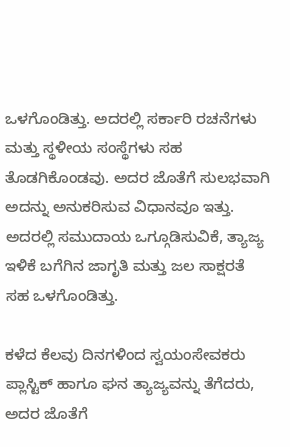ಒಳಗೊಂಡಿತ್ತು. ಅದರಲ್ಲಿ ಸರ್ಕಾರಿ ರಚನೆಗಳು ಮತ್ತು ಸ್ಥಳೀಯ ಸಂಸ್ಥೆಗಳು ಸಹ ತೊಡಗಿಕೊಂಡವು. ಅದರ ಜೊತೆಗೆ ಸುಲಭವಾಗಿ ಅದನ್ನು ಅನುಕರಿಸುವ ವಿಧಾನವೂ ಇತ್ತು. ಅದರಲ್ಲಿ ಸಮುದಾಯ ಒಗ್ಗೂಡಿಸುವಿಕೆ, ತ್ಯಾಜ್ಯ ಇಳಿಕೆ ಬಗೆಗಿನ ಜಾಗೃತಿ ಮತ್ತು ಜಲ ಸಾಕ್ಷರತೆ ಸಹ ಒಳಗೊಂಡಿತ್ತು.

ಕಳೆದ ಕೆಲವು ದಿನಗಳಿಂದ ಸ್ವಯಂಸೇವಕರು ಪ್ಲಾಸ್ಟಿಕ್ ಹಾಗೂ ಘನ ತ್ಯಾಜ್ಯವನ್ನು ತೆಗೆದರು, ಅದರ ಜೊತೆಗೆ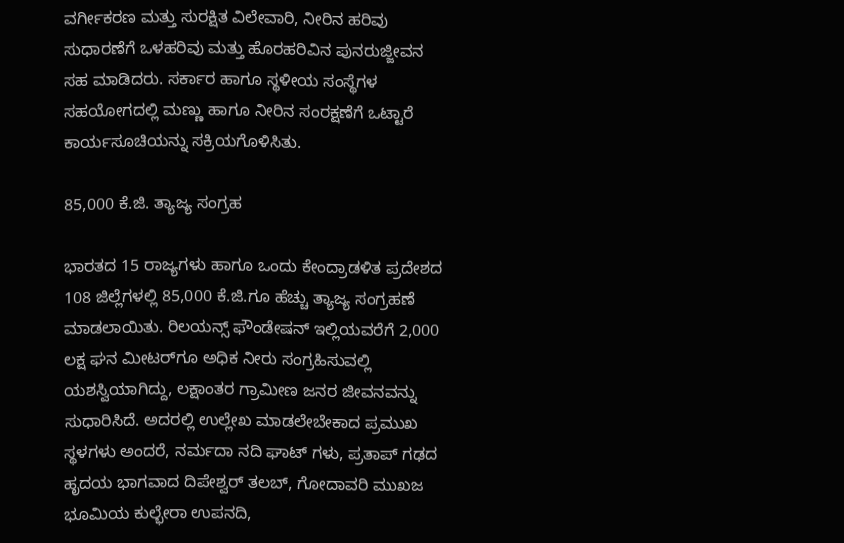ವರ್ಗೀಕರಣ ಮತ್ತು ಸುರಕ್ಷಿತ ವಿಲೇವಾರಿ, ನೀರಿನ ಹರಿವು ಸುಧಾರಣೆಗೆ ಒಳಹರಿವು ಮತ್ತು ಹೊರಹರಿವಿನ ಪುನರುಜ್ಜೀವನ ಸಹ ಮಾಡಿದರು. ಸರ್ಕಾರ ಹಾಗೂ ಸ್ಥಳೀಯ ಸಂಸ್ಥೆಗಳ ಸಹಯೋಗದಲ್ಲಿ ಮಣ್ಣು ಹಾಗೂ ನೀರಿನ ಸಂರಕ್ಷಣೆಗೆ ಒಟ್ಟಾರೆ ಕಾರ್ಯಸೂಚಿಯನ್ನು ಸಕ್ರಿಯಗೊಳಿಸಿತು.

85,000 ಕೆ.ಜಿ. ತ್ಯಾಜ್ಯ ಸಂಗ್ರಹ

ಭಾರತದ 15 ರಾಜ್ಯಗಳು ಹಾಗೂ ಒಂದು ಕೇಂದ್ರಾಡಳಿತ ಪ್ರದೇಶದ 108 ಜಿಲ್ಲೆಗಳಲ್ಲಿ 85,000 ಕೆ.ಜಿ.ಗೂ ಹೆಚ್ಚು ತ್ಯಾಜ್ಯ ಸಂಗ್ರಹಣೆ ಮಾಡಲಾಯಿತು. ರಿಲಯನ್ಸ್ ಫೌಂಡೇಷನ್ ಇಲ್ಲಿಯವರೆಗೆ 2,000 ಲಕ್ಷ ಘನ ಮೀಟರ್‌ಗೂ ಅಧಿಕ ನೀರು ಸಂಗ್ರಹಿಸುವಲ್ಲಿ ಯಶಸ್ವಿಯಾಗಿದ್ದು, ಲಕ್ಷಾಂತರ ಗ್ರಾಮೀಣ ಜನರ ಜೀವನವನ್ನು ಸುಧಾರಿಸಿದೆ. ಅದರಲ್ಲಿ ಉಲ್ಲೇಖ ಮಾಡಲೇಬೇಕಾದ ಪ್ರಮುಖ ಸ್ಥಳಗಳು ಅಂದರೆ, ನರ್ಮದಾ ನದಿ ಘಾಟ್ ಗಳು, ಪ್ರತಾಪ್ ಗಢದ ಹೃದಯ ಭಾಗವಾದ ದಿಪೇಶ್ವರ್ ತಲಬ್, ಗೋದಾವರಿ ಮುಖಜ ಭೂಮಿಯ ಕುಲ್ಭೇರಾ ಉಪನದಿ,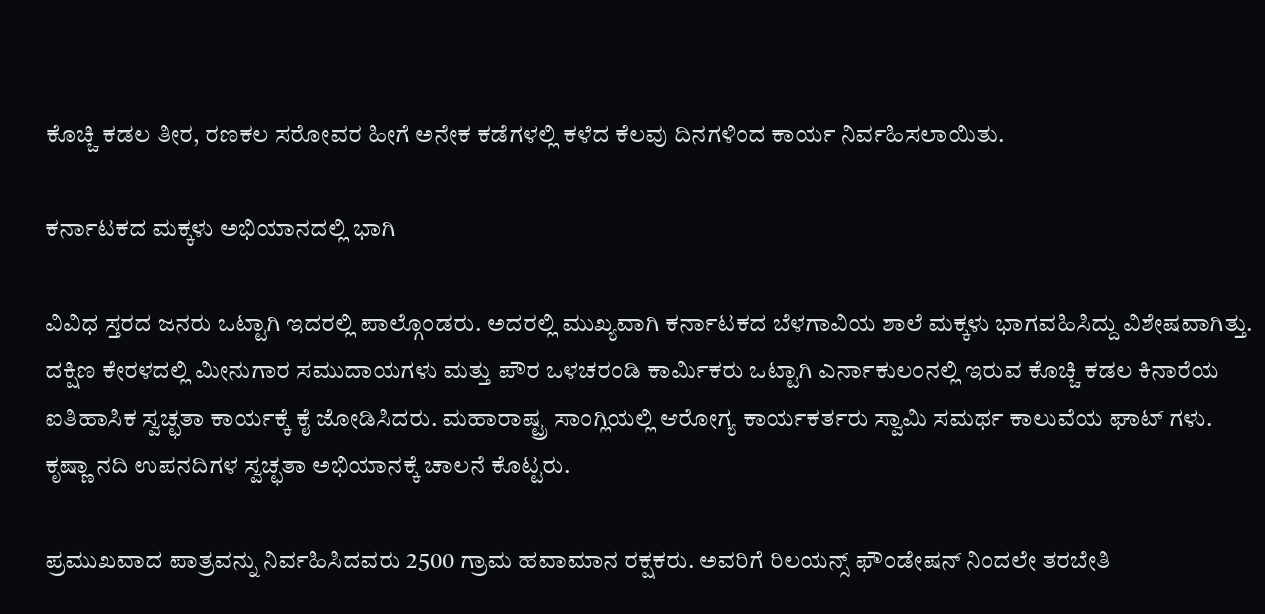ಕೊಚ್ಚಿ ಕಡಲ ತೀರ, ರಣಕಲ ಸರೋವರ ಹೀಗೆ ಅನೇಕ ಕಡೆಗಳಲ್ಲಿ ಕಳೆದ ಕೆಲವು ದಿನಗಳಿಂದ ಕಾರ್ಯ ನಿರ್ವಹಿಸಲಾಯಿತು.

ಕರ್ನಾಟಕದ ಮಕ್ಕಳು ಅಭಿಯಾನದಲ್ಲಿ ಭಾಗಿ

ವಿವಿಧ ಸ್ತರದ ಜನರು ಒಟ್ಟಾಗಿ ಇದರಲ್ಲಿ ಪಾಲ್ಗೊಂಡರು. ಅದರಲ್ಲಿ ಮುಖ್ಯವಾಗಿ ಕರ್ನಾಟಕದ ಬೆಳಗಾವಿಯ ಶಾಲೆ ಮಕ್ಕಳು ಭಾಗವಹಿಸಿದ್ದು ವಿಶೇಷವಾಗಿತ್ತು. ದಕ್ಷಿಣ ಕೇರಳದಲ್ಲಿ ಮೀನುಗಾರ ಸಮುದಾಯಗಳು ಮತ್ತು ಪೌರ ಒಳಚರಂಡಿ ಕಾರ್ಮಿಕರು ಒಟ್ಟಾಗಿ ಎರ್ನಾಕುಲಂನಲ್ಲಿ ಇರುವ ಕೊಚ್ಚಿ ಕಡಲ ಕಿನಾರೆಯ ಐತಿಹಾಸಿಕ ಸ್ವಚ್ಛತಾ ಕಾರ್ಯಕ್ಕೆ ಕೈ ಜೋಡಿಸಿದರು. ಮಹಾರಾಷ್ಟ್ರ ಸಾಂಗ್ಲಿಯಲ್ಲಿ ಆರೋಗ್ಯ ಕಾರ್ಯಕರ್ತರು ಸ್ವಾಮಿ ಸಮರ್ಥ ಕಾಲುವೆಯ ಘಾಟ್ ಗಳು. ಕೃಷ್ಣಾ ನದಿ ಉಪನದಿಗಳ ಸ್ವಚ್ಛತಾ ಅಭಿಯಾನಕ್ಕೆ ಚಾಲನೆ ಕೊಟ್ಟರು.

ಪ್ರಮುಖವಾದ ಪಾತ್ರವನ್ನು ನಿರ್ವಹಿಸಿದವರು 2500 ಗ್ರಾಮ ಹವಾಮಾನ ರಕ್ಷಕರು. ಅವರಿಗೆ ರಿಲಯನ್ಸ್ ಫೌಂಡೇಷನ್ ನಿಂದಲೇ ತರಬೇತಿ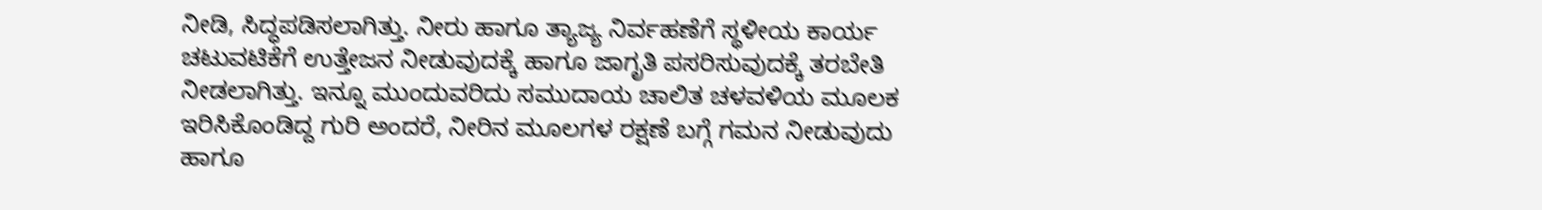ನೀಡಿ, ಸಿದ್ಧಪಡಿಸಲಾಗಿತ್ತು. ನೀರು ಹಾಗೂ ತ್ಯಾಜ್ಯ ನಿರ್ವಹಣೆಗೆ ಸ್ಥಳೀಯ ಕಾರ್ಯ ಚಟುವಟಿಕೆಗೆ ಉತ್ತೇಜನ ನೀಡುವುದಕ್ಕೆ ಹಾಗೂ ಜಾಗೃತಿ ಪಸರಿಸುವುದಕ್ಕೆ ತರಬೇತಿ ನೀಡಲಾಗಿತ್ತು. ಇನ್ನೂ ಮುಂದುವರಿದು ಸಮುದಾಯ ಚಾಲಿತ ಚಳವಳಿಯ ಮೂಲಕ ಇರಿಸಿಕೊಂಡಿದ್ದ ಗುರಿ ಅಂದರೆ, ನೀರಿನ ಮೂಲಗಳ ರಕ್ಷಣೆ ಬಗ್ಗೆ ಗಮನ ನೀಡುವುದು ಹಾಗೂ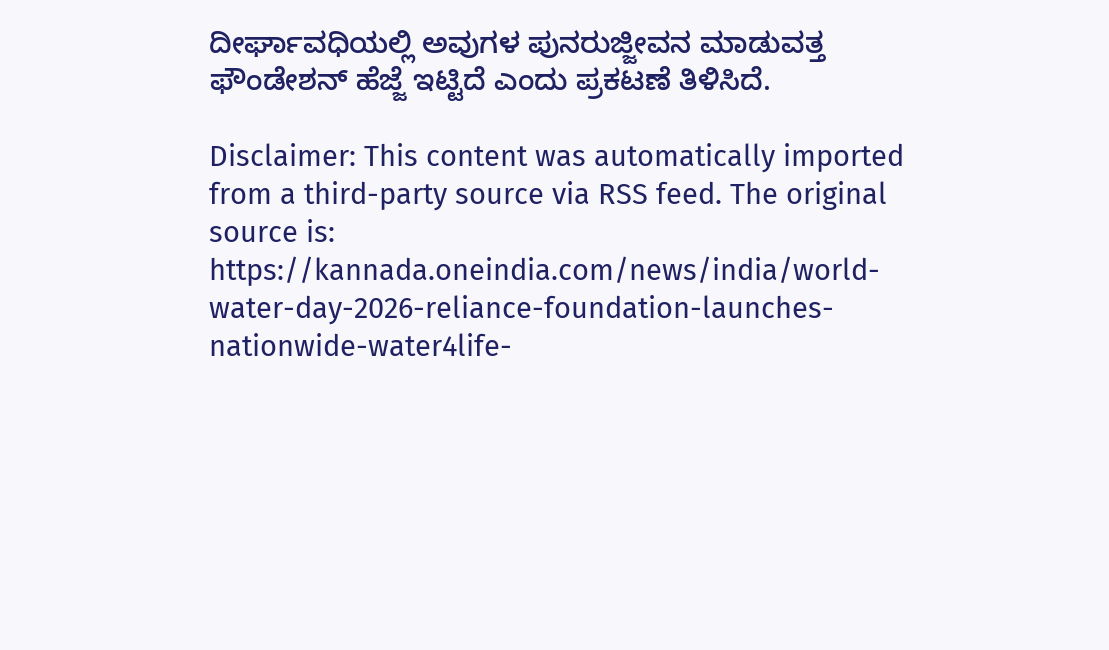ದೀರ್ಘಾವಧಿಯಲ್ಲಿ ಅವುಗಳ ಪುನರುಜ್ಜೀವನ ಮಾಡುವತ್ತ ಫೌಂಡೇಶನ್ ಹೆಜ್ಜೆ ಇಟ್ಟಿದೆ ಎಂದು ಪ್ರಕಟಣೆ ತಿಳಿಸಿದೆ.

Disclaimer: This content was automatically imported from a third-party source via RSS feed. The original source is: https://kannada.oneindia.com/news/india/world-water-day-2026-reliance-foundation-launches-nationwide-water4life-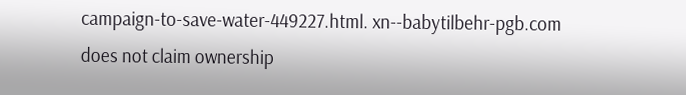campaign-to-save-water-449227.html. xn--babytilbehr-pgb.com does not claim ownership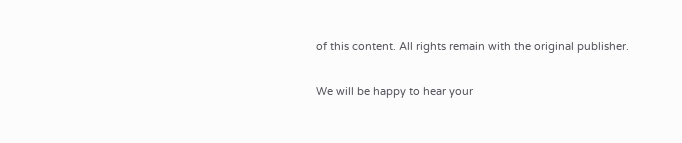of this content. All rights remain with the original publisher.

We will be happy to hear your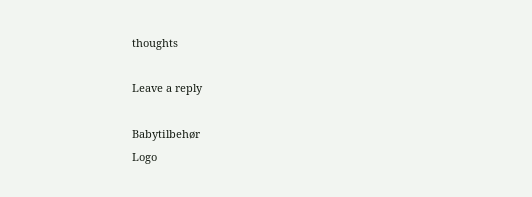thoughts

Leave a reply

Babytilbehør
Logo